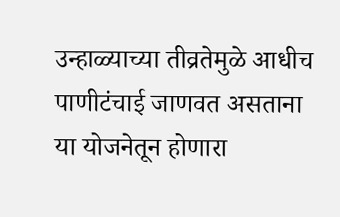उन्हाळ्याच्या तीव्रतेमुळे आधीच पाणीटंचाई जाणवत असताना या योजनेतून होणारा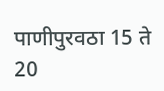पाणीपुरवठा 15 ते 20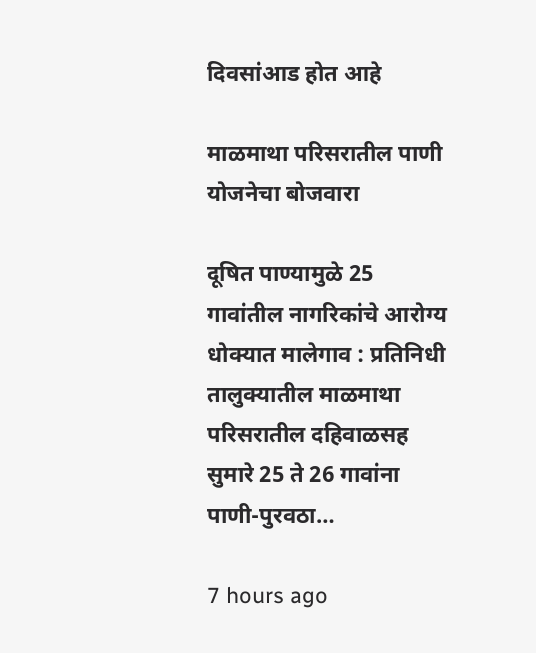दिवसांआड होत आहे

माळमाथा परिसरातील पाणी योजनेचा बोजवारा

दूषित पाण्यामुळे 25 गावांतील नागरिकांचे आरोग्य धोक्यात मालेगाव : प्रतिनिधी तालुक्यातील माळमाथा परिसरातील दहिवाळसह सुमारे 25 ते 26 गावांना पाणी-पुरवठा…

7 hours ago